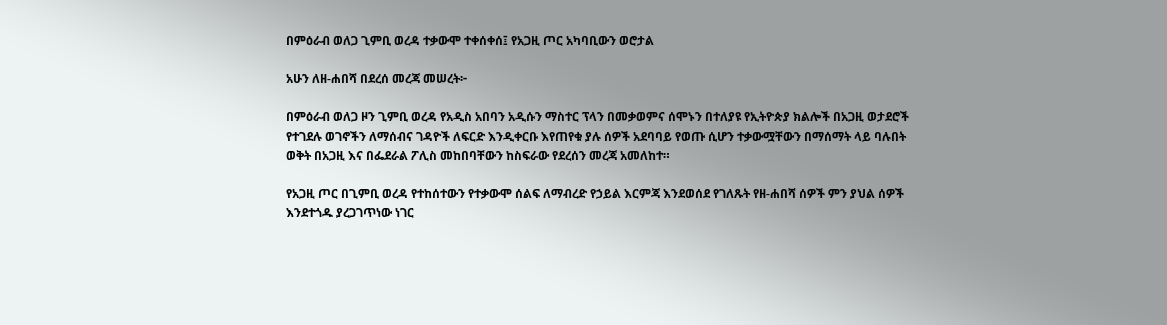በምዕራብ ወለጋ ጊምቢ ወረዳ ተቃውሞ ተቀሰቀሰ፤ የአጋዚ ጦር አካባቢውን ወሮታል

አሁን ለዘ-ሐበሻ በደረሰ መረጃ መሠረት፦

በምዕራብ ወለጋ ዞን ጊምቢ ወረዳ የአዲስ አበባን አዲሱን ማስተር ፕላን በመቃወምና ሰሞኑን በተለያዩ የኢትዮጵያ ክልሎች በአጋዚ ወታደሮች የተገደሉ ወገኖችን ለማሰብና ገዳዮች ለፍርድ እንዲቀርቡ እየጠየቁ ያሉ ሰዎች አደባባይ የወጡ ሲሆን ተቃውሟቸውን በማሰማት ላይ ባሉበት ወቅት በአጋዚ እና በፌደራል ፖሊስ መከበባቸውን ከስፍራው የደረሰን መረጃ አመለከተ።

የአጋዚ ጦር በጊምቢ ወረዳ የተከሰተውን የተቃውሞ ሰልፍ ለማብረድ የኃይል እርምጃ እንደወሰደ የገለጹት የዘ-ሐበሻ ሰዎች ምን ያህል ሰዎች እንደተጎዱ ያረጋገጥነው ነገር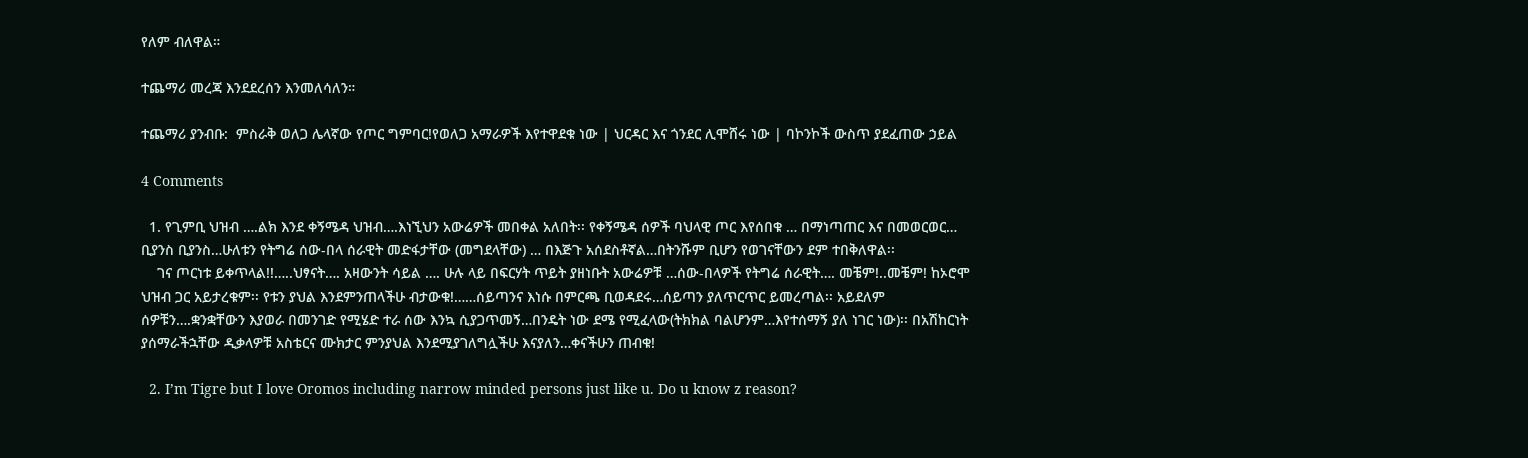የለም ብለዋል።

ተጨማሪ መረጃ እንደደረሰን እንመለሳለን።

ተጨማሪ ያንብቡ:  ምስራቅ ወለጋ ሌላኛው የጦር ግምባር!የወለጋ አማራዎች እየተዋደቁ ነው | ህርዳር እና ጎንደር ሊሞሸሩ ነው | ባኮንኮች ውስጥ ያደፈጠው ኃይል

4 Comments

  1. የጊምቢ ህዝብ ….ልክ እንደ ቀኝሜዳ ህዝብ….እነኚህን አውሬዎች መበቀል አለበት፡፡ የቀኝሜዳ ሰዎች ባህላዊ ጦር እየሰበቁ … በማነጣጠር እና በመወርወር… ቢያንስ ቢያንስ…ሁለቱን የትግሬ ሰው-በላ ሰራዊት መድፋታቸው (መግደላቸው) … በእጅጉ አሰደስቶኛል…በትንሹም ቢሆን የወገናቸውን ደም ተበቅለዋል፡፡
    ገና ጦርነቱ ይቀጥላል!!…..ህፃናት…. አዛውንት ሳይል …. ሁሉ ላይ በፍርሃት ጥይት ያዘነቡት አውሬዎቹ …ሰው-በላዎች የትግሬ ሰራዊት…. መቼም!..መቼም! ከኦሮሞ ህዝብ ጋር አይታረቁም፡፡ የቱን ያህል እንደምንጠላችሁ ብታውቁ!……ሰይጣንና እነሱ በምርጫ ቢወዳደሩ…ሰይጣን ያለጥርጥር ይመረጣል፡፡ አይደለም ሰዎቹን….ቋንቋቸውን እያወራ በመንገድ የሚሄድ ተራ ሰው እንኳ ሲያጋጥመኝ…በንዴት ነው ደሜ የሚፈላው(ትክክል ባልሆንም…እየተሰማኝ ያለ ነገር ነው)፡፡ በአሽከርነት ያሰማራችኋቸው ዲቃላዎቹ አስቴርና ሙክታር ምንያህል እንደሚያገለግሏችሁ እናያለን…ቀናችሁን ጠብቁ!

  2. I’m Tigre but I love Oromos including narrow minded persons just like u. Do u know z reason?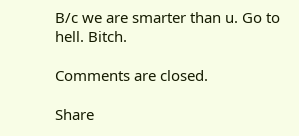B/c we are smarter than u. Go to hell. Bitch.

Comments are closed.

Share